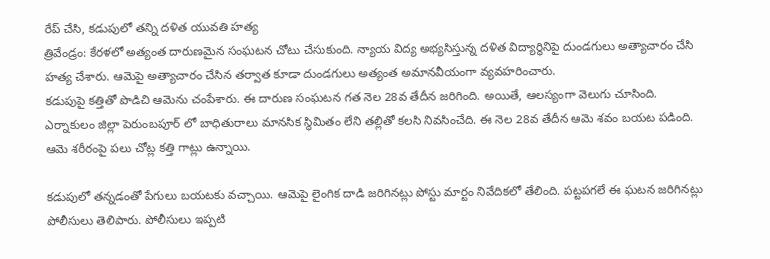రేప్ చేసి, కడుపులో తన్ని దళిత యువతి హత్య
త్రివేండ్రం: కేరళలో అత్యంత దారుణమైన సంఘటన చోటు చేసుకుంది. న్యాయ విద్య అభ్యసిస్తున్న దళిత విద్యార్థినిపై దుండగులు అత్యాచారం చేసి హత్య చేశారు. ఆమెపై అత్యాచారం చేసిన తర్వాత కూడా దుండగులు అత్యంత అమానవీయంగా వ్యవహరించారు.
కడుపుపై కత్తితో పొడిచి ఆమెను చంపేశారు. ఈ దారుణ సంఘటన గత నెల 28వ తేదీన జరిగింది. అయితే, ఆలస్యంగా వెలుగు చూసింది. ఎర్నాకులం జిల్లా పెరుంబపూర్ లో బాధితురాలు మానసిక స్థిమితం లేని తల్లితో కలసి నివసించేది. ఈ నెల 28వ తేదీన ఆమె శవం బయట పడింది. ఆమె శరీరంపై పలు చోట్ల కత్తి గాట్లు ఉన్నాయి.

కడుపులో తన్నడంతో పేగులు బయటకు వచ్చాయి. ఆమెపై లైంగిక దాడి జరిగినట్లు పోస్టు మార్టం నివేదికలో తేలింది. పట్టపగలే ఈ ఘటన జరిగినట్లు పోలీసులు తెలిపారు. పోలీసులు ఇప్పటి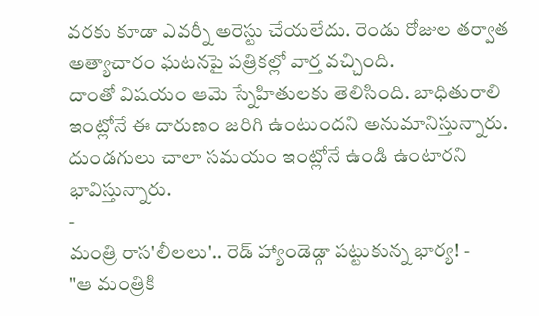వరకు కూడా ఎవర్నీ అరెస్టు చేయలేదు. రెండు రోజుల తర్వాత అత్యాచారం ఘటనపై పత్రికల్లో వార్త వచ్చింది.
దాంతో విషయం ఆమె స్నేహితులకు తెలిసింది. బాధితురాలి ఇంట్లోనే ఈ దారుణం జరిగి ఉంటుందని అనుమానిస్తున్నారు. దుండగులు చాలా సమయం ఇంట్లోనే ఉండి ఉంటారని భావిస్తున్నారు.
-
మంత్రి రాస'లీలలు'.. రెడ్ హ్యాండెడ్గా పట్టుకున్న భార్య! -
"ఆ మంత్రికి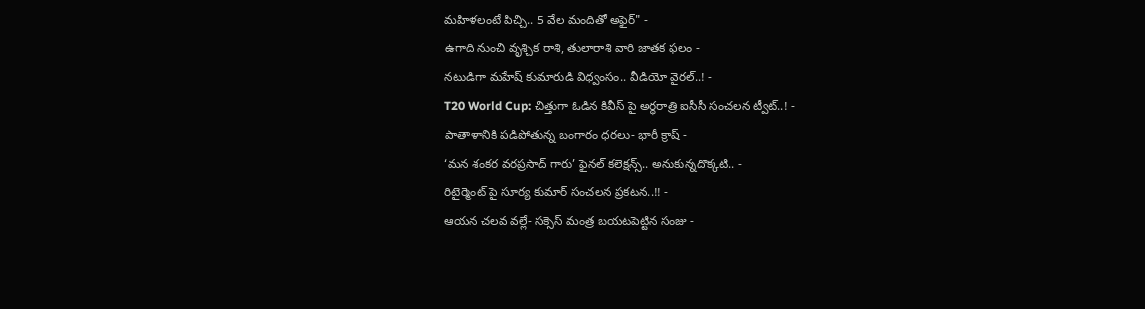మహిళలంటే పిచ్చి.. 5 వేల మందితో అఫైర్" -
ఉగాది నుంచి వృశ్చిక రాశి, తులారాశి వారి జాతక ఫలం -
నటుడిగా మహేష్ కుమారుడి విధ్వంసం.. వీడియో వైరల్..! -
T20 World Cup: చిత్తుగా ఓడిన కివీస్ పై అర్ధరాత్రి ఐసీసీ సంచలన ట్వీట్..! -
పాతాళానికి పడిపోతున్న బంగారం ధరలు- భారీ క్రాష్ -
‘మన శంకర వరప్రసాద్ గారు’ ఫైనల్ కలెక్షన్స్.. అనుకున్నదొక్కటి.. -
రిటైర్మెంట్ పై సూర్య కుమార్ సంచలన ప్రకటన..!! -
ఆయన చలవ వల్లే- సక్సెస్ మంత్ర బయటపెట్టిన సంజు -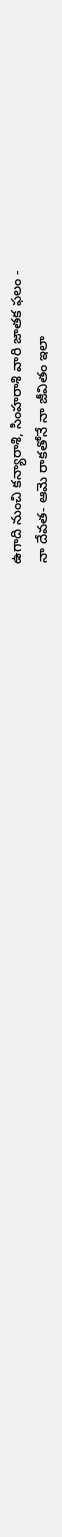ఉగాది నుంచి కన్యారాశి, సింహరాశి వారి జాతక ఫలం -
నా దేవత- ఆమె రాకతోనే నా జీవితం ఇలా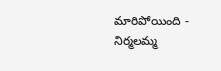మారిపోయింది -
నిర్మలమ్మ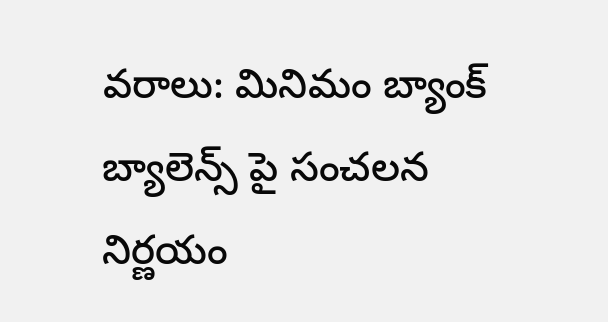వరాలు: మినిమం బ్యాంక్ బ్యాలెన్స్ పై సంచలన నిర్ణయం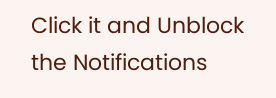Click it and Unblock the Notifications